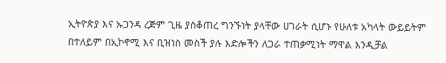ኢትዮጵያ እና ኡጋንዳ ረጅም ጊዜ ያስቆጠረ ግንኙነት ያላቸው ሀገራት ሲሆኑ የሁለቱ አካላት ውይይትም በተለይም በኢኮኖሚ እና ቢዝነስ መስች ያሉ እድሎችን ለጋራ ተጠቃሚነት ማዋል እንዲቻል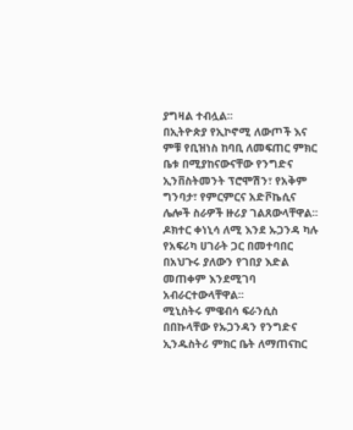ያግዛል ተብሏል፡፡
በኢትዮጵያ የኢኮኖሚ ለውጦች እና ምቹ የቢዝነስ ከባቢ ለመፍጠር ምክር ቤቱ በሚያከናውናቸው የንግድና ኢንቨስትመንት ፕሮሞሽን፣ የአቅም ግንባታ፣ የምርምርና አድቮኬሲና ሌሎች ስራዎች ዙሪያ ገልጸውላቸዋል፡፡
ዶክተር ቀነኒሳ ለሚ እንደ ኡጋንዳ ካሉ የአፍሪካ ሀገራት ጋር በመተባበር በአህጉሩ ያለውን የገበያ እድል መጠቀም እንደሚገባ አብራርተውላቸዋል፡፡
ሚኒስትሩ ምዌብሳ ፍራንሲስ በበኩላቸው የኡጋንዳን የንግድና ኢንዱስትሪ ምክር ቤት ለማጠናከር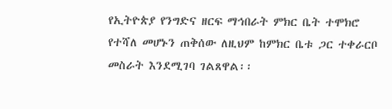የኢትዮጵያ የንግድና ዘርፍ ማኅበራት ምክር ቤት ተሞክሮ የተሻለ መሆኑን ጠቅሰው ለዚህም ከምክር ቤቱ ጋር ተቀራርቦ መስራት እንደሚገባ ገልጸዋል፡፡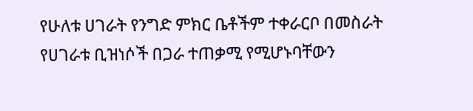የሁለቱ ሀገራት የንግድ ምክር ቤቶችም ተቀራርቦ በመስራት የሀገራቱ ቢዝነሶች በጋራ ተጠቃሚ የሚሆኑባቸውን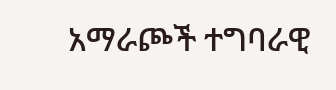አማራጮች ተግባራዊ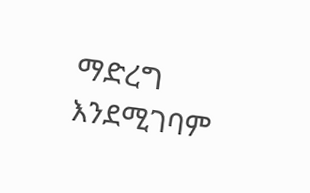ማድረግ እንደሚገባም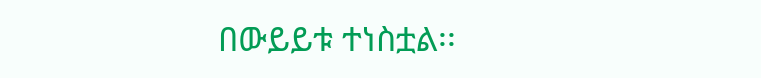በውይይቱ ተነስቷል፡፡